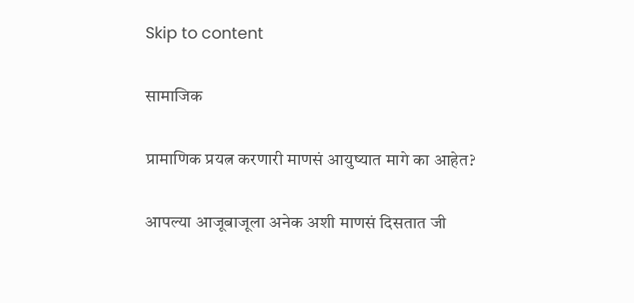Skip to content

सामाजिक

प्रामाणिक प्रयत्न करणारी माणसं आयुष्यात मागे का आहेत?

आपल्या आजूबाजूला अनेक अशी माणसं दिसतात जी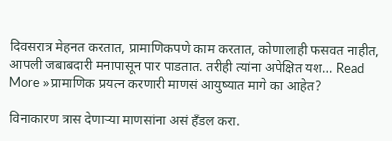दिवसरात्र मेहनत करतात, प्रामाणिकपणे काम करतात, कोणालाही फसवत नाहीत, आपली जबाबदारी मनापासून पार पाडतात. तरीही त्यांना अपेक्षित यश… Read More »प्रामाणिक प्रयत्न करणारी माणसं आयुष्यात मागे का आहेत?

विनाकारण त्रास देणाऱ्या माणसांना असं हँडल करा.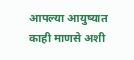आपल्या आयुष्यात काही माणसे अशी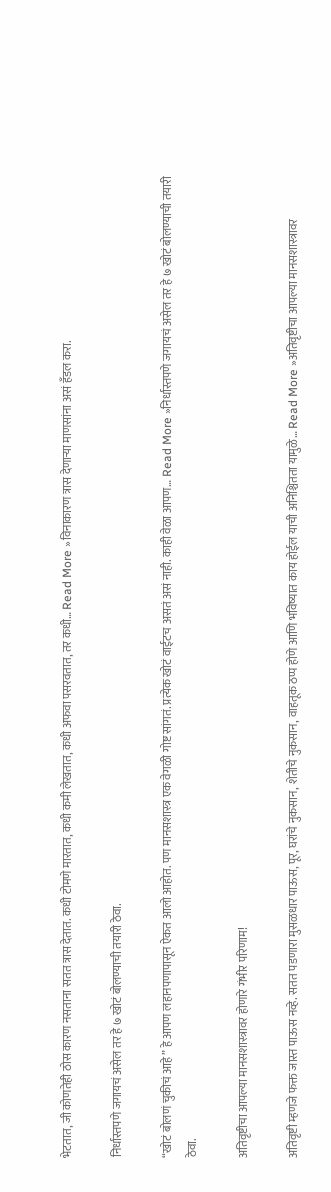भेटतात, जी कोणतेही ठोस कारण नसताना सतत त्रास देतात. कधी टोमणे मारतात, कधी कमी लेखतात, कधी अफवा पसरवतात, तर कधी… Read More »विनाकारण त्रास देणाऱ्या माणसांना असं हँडल करा.

निर्धास्तपणे जगायचं असेल तर हे ७ खोटं बोलण्याची तयारी ठेवा.

“खोटं बोलणं चुकीचं आहे” हे आपण लहानपणापासून ऐकत आलो आहोत. पण मानसशास्त्र एक वेगळी गोष्ट सांगतं. प्रत्येक खोटं वाईटच असतं असं नाही. काही वेळा आपण… Read More »निर्धास्तपणे जगायचं असेल तर हे ७ खोटं बोलण्याची तयारी ठेवा.

अतिवृष्टीचा आपल्या मानसशास्त्रावर होणारे गंभीर परिणाम!

अतिवृष्टी म्हणजे फक्त जास्त पाऊस नव्हे. सतत पडणारा मुसळधार पाऊस, पूर, घरांचे नुकसान, शेतीचे नुकसान, वाहतूक ठप्प होणे आणि भविष्यात काय होईल याची अनिश्चितता यामुळे… Read More »अतिवृष्टीचा आपल्या मानसशास्त्रावर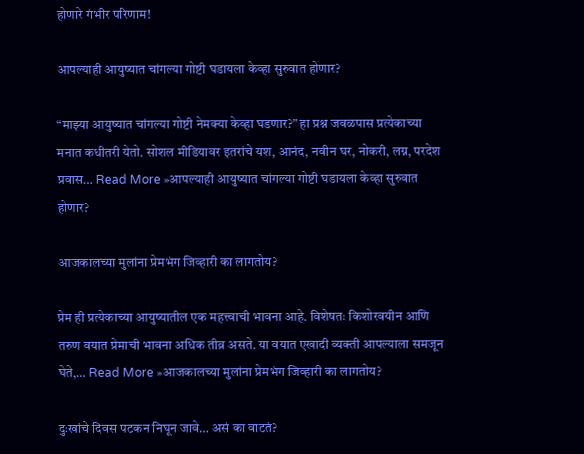होणारे गंभीर परिणाम!

आपल्याही आयुष्यात चांगल्या गोष्टी घडायला केव्हा सुरुवात होणार?

“माझ्या आयुष्यात चांगल्या गोष्टी नेमक्या केव्हा घडणार?” हा प्रश्न जवळपास प्रत्येकाच्या मनात कधीतरी येतो. सोशल मीडियावर इतरांचे यश, आनंद, नवीन घर, नोकरी, लग्न, परदेश प्रवास… Read More »आपल्याही आयुष्यात चांगल्या गोष्टी घडायला केव्हा सुरुवात होणार?

आजकालच्या मुलांना प्रेमभंग जिव्हारी का लागतोय?

प्रेम ही प्रत्येकाच्या आयुष्यातील एक महत्त्वाची भावना आहे. विशेषतः किशोरवयीन आणि तरुण वयात प्रेमाची भावना अधिक तीव्र असते. या वयात एखादी व्यक्ती आपल्याला समजून घेते,… Read More »आजकालच्या मुलांना प्रेमभंग जिव्हारी का लागतोय?

दुःखांचे दिवस पटकन निघून जावे… असं का वाटतं?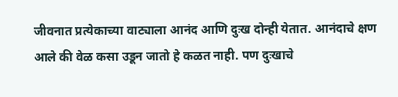जीवनात प्रत्येकाच्या वाट्याला आनंद आणि दुःख दोन्ही येतात. आनंदाचे क्षण आले की वेळ कसा उडून जातो हे कळत नाही. पण दुःखाचे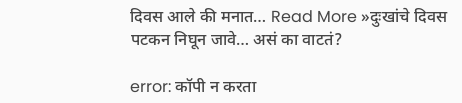दिवस आले की मनात… Read More »दुःखांचे दिवस पटकन निघून जावे… असं का वाटतं?

error: कॉपी न करता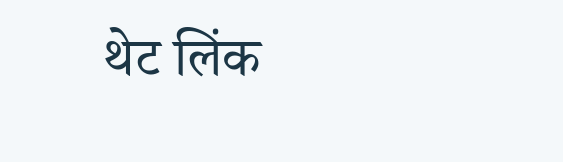थेट लिंक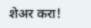शेअर करा!